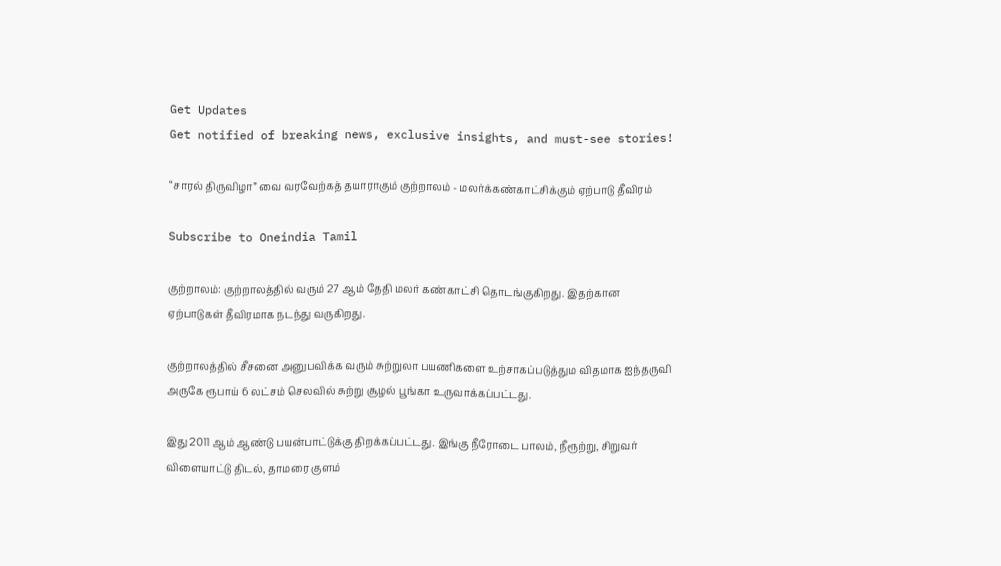Get Updates
Get notified of breaking news, exclusive insights, and must-see stories!

“சாரல் திருவிழா” வை வரவேற்கத் தயாராகும் குற்றாலம் - மலர்க்கண்காட்சிக்கும் ஏற்பாடு தீவிரம்

Subscribe to Oneindia Tamil

குற்றாலம்: குற்றாலத்தில் வரும் 27 ஆம் தேதி மலர் கண்காட்சி தொடங்குகிறது. இதற்கான ஏற்பாடுகள் தீவிரமாக நடந்து வருகிறது.

குற்றாலத்தில் சீசனை அனுபவிக்க வரும் சுற்றுலா பயணிகளை உற்சாகப்படுத்தும விதமாக ஐந்தருவி அருகே ரூபாய் 6 லட்சம் செலவில் சுற்று சூழல் பூங்கா உருவாக்கப்பட்டது.

இது 2011 ஆம் ஆண்டு பயன்பாட்டுக்கு திறக்கப்பட்டது. இங்கு நீரோடை பாலம், நீரூற்று, சிறுவர் விளையாட்டு திடல், தாமரை குளம்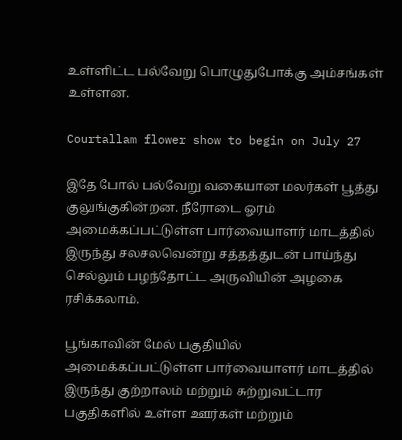உள்ளிட்ட பல்வேறு பொழுதுபோக்கு அம்சங்கள் உள்ளன.

Courtallam flower show to begin on July 27

இதே போல் பல்வேறு வகையான மலர்கள் பூத்து குலுங்குகின்றன. நீரோடை ஓரம் அமைக்கப்பட்டுள்ள பார்வையாளர் மாடத்தில் இருந்து சலசலவென்று சத்தத்துடன் பாய்ந்து செல்லும் பழந்தோட்ட அருவியின் அழகை ரசிக்கலாம்.

பூங்காவின் மேல் பகுதியில் அமைக்கப்பட்டுள்ள பார்வையாளர் மாடத்தில் இருந்து குற்றாலம் மற்றும் சுற்றுவட்டார பகுதிகளில் உள்ள ஊர்கள் மற்றும்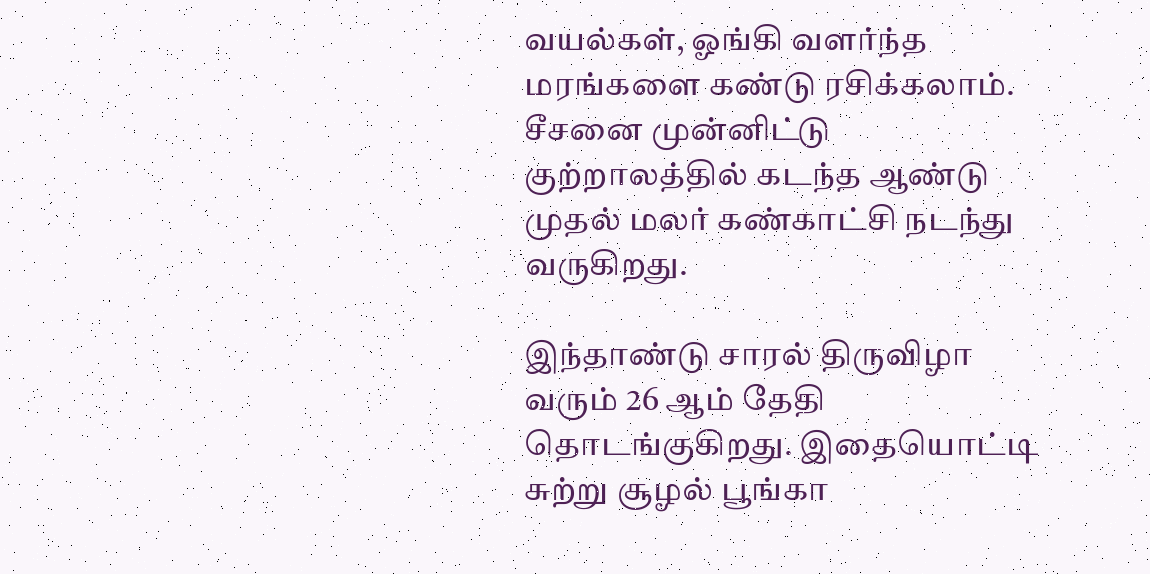வயல்கள், ஓங்கி வளர்ந்த மரங்களை கண்டு ரசிக்கலாம். சீசனை முன்னிட்டு குற்றாலத்தில் கடந்த ஆண்டு முதல் மலர் கண்காட்சி நடந்து வருகிறது.

இந்தாண்டு சாரல் திருவிழா வரும் 26 ஆம் தேதி தொடங்குகிறது. இதையொட்டி சுற்று சூழல் பூங்கா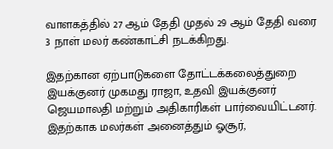வாளகத்தில் 27 ஆம் தேதி முதல் 29 ஆம் தேதி வரை 3 நாள் மலர் கண்காட்சி நடக்கிறது.

இதற்கான ஏற்பாடுகளை தோட்டக்கலைத்துறை இயக்குனர் முகமது ராஜா, உதவி இயக்குனர் ஜெயமாலதி மற்றும் அதிகாரிகள் பார்வையிட்டனர். இதற்காக மலர்கள் அனைத்தும் ஓசூர்,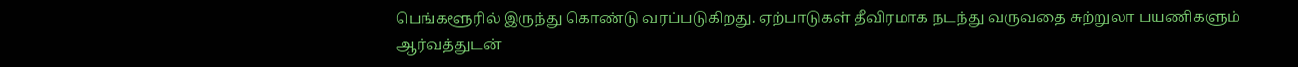பெங்களூரில் இருந்து கொண்டு வரப்படுகிறது. ஏற்பாடுகள் தீவிரமாக நடந்து வருவதை சுற்றுலா பயணிகளும் ஆர்வத்துடன்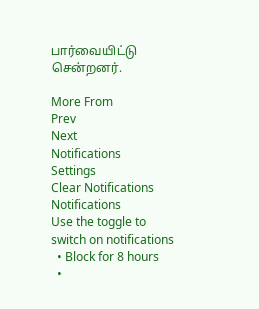பார்வையிட்டு சென்றனர்.

More From
Prev
Next
Notifications
Settings
Clear Notifications
Notifications
Use the toggle to switch on notifications
  • Block for 8 hours
  •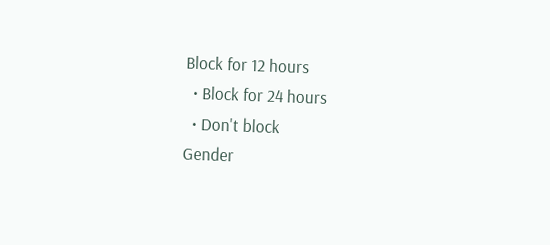Block for 12 hours
  • Block for 24 hours
  • Don't block
Gender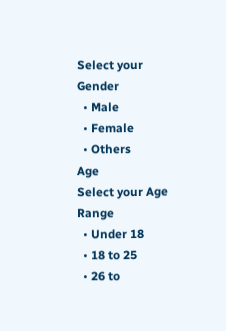Select your Gender
  • Male
  • Female
  • Others
Age
Select your Age Range
  • Under 18
  • 18 to 25
  • 26 to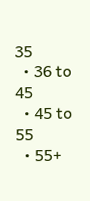35
  • 36 to 45
  • 45 to 55
  • 55+